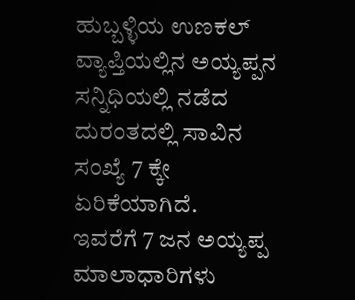ಹುಬ್ಬಳ್ಳಿಯ ಉಣಕಲ್ ವ್ಯಾಪ್ತಿಯಲ್ಲಿನ ಅಯ್ಯಪ್ಪನ ಸನ್ನಿಧಿಯಲ್ಲಿ ನಡೆದ ದುರಂತದಲ್ಲಿ ಸಾವಿನ ಸಂಖ್ಯೆ 7 ಕ್ಕೇ ಏರಿಕೆಯಾಗಿದೆ.
ಇವರೆಗೆ 7 ಜನ ಅಯ್ಯಪ್ಪ ಮಾಲಾಧಾರಿಗಳು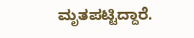ಮೃತಪಟ್ಟಿದ್ದಾರೆ.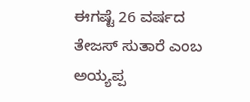ಈಗಷ್ಟೆ 26 ವರ್ಷದ ತೇಜಸ್ ಸುತಾರೆ ಎಂಬ ಅಯ್ಯಪ್ಪ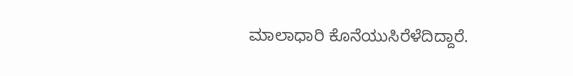ಮಾಲಾಧಾರಿ ಕೊನೆಯುಸಿರೆಳೆದಿದ್ದಾರೆ.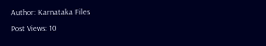Author: Karnataka Files
Post Views: 10